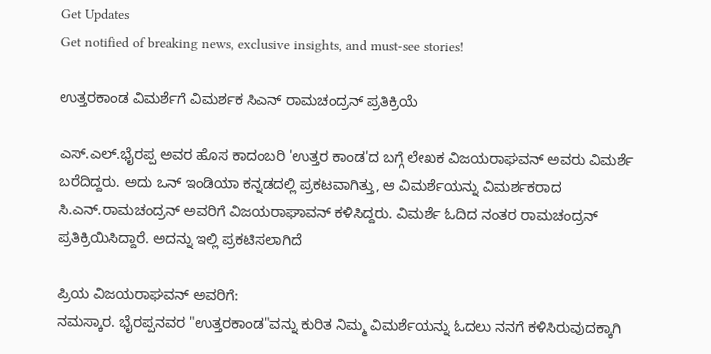Get Updates
Get notified of breaking news, exclusive insights, and must-see stories!

ಉತ್ತರಕಾಂಡ ವಿಮರ್ಶೆಗೆ ವಿಮರ್ಶಕ ಸಿಎನ್ ರಾಮಚಂದ್ರನ್ ಪ್ರತಿಕ್ರಿಯೆ

ಎಸ್.ಎಲ್.ಭೈರಪ್ಪ ಅವರ ಹೊಸ ಕಾದಂಬರಿ 'ಉತ್ತರ ಕಾಂಡ'ದ ಬಗ್ಗೆ ಲೇಖಕ ವಿಜಯರಾಘವನ್ ಅವರು ವಿಮರ್ಶೆ ಬರೆದಿದ್ದರು. ಅದು ಒನ್ ಇಂಡಿಯಾ ಕನ್ನಡದಲ್ಲಿ ಪ್ರಕಟವಾಗಿತ್ತು, ಆ ವಿಮರ್ಶೆಯನ್ನು ವಿಮರ್ಶಕರಾದ ಸಿ.ಎನ್.ರಾಮಚಂದ್ರನ್ ಅವರಿಗೆ ವಿಜಯರಾಘಾವನ್ ಕಳಿಸಿದ್ದರು. ವಿಮರ್ಶೆ ಓದಿದ ನಂತರ ರಾಮಚಂದ್ರನ್ ಪ್ರತಿಕ್ರಿಯಿಸಿದ್ದಾರೆ. ಅದನ್ನು ಇಲ್ಲಿ ಪ್ರಕಟಿಸಲಾಗಿದೆ

ಪ್ರಿಯ ವಿಜಯರಾಘವನ್ ಅವರಿಗೆ:
ನಮಸ್ಕಾರ. ಭೈರಪ್ಪನವರ "ಉತ್ತರಕಾಂಡ"ವನ್ನು ಕುರಿತ ನಿಮ್ಮ ವಿಮರ್ಶೆಯನ್ನು ಓದಲು ನನಗೆ ಕಳಿಸಿರುವುದಕ್ಕಾಗಿ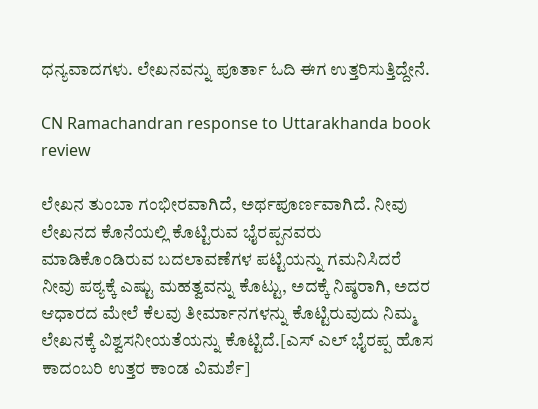ಧನ್ಯವಾದಗಳು. ಲೇಖನವನ್ನು ಪೂರ್ತಾ ಓದಿ ಈಗ ಉತ್ತರಿಸುತ್ತಿದ್ದೇನೆ.

CN Ramachandran response to Uttarakhanda book review

ಲೇಖನ ತುಂಬಾ ಗಂಭೀರವಾಗಿದೆ, ಅರ್ಥಪೂರ್ಣವಾಗಿದೆ. ನೀವು ಲೇಖನದ ಕೊನೆಯಲ್ಲಿ ಕೊಟ್ಟಿರುವ ಭೈರಪ್ಪನವರು ಮಾಡಿಕೊಂಡಿರುವ ಬದಲಾವಣೆಗಳ ಪಟ್ಟಿಯನ್ನು ಗಮನಿಸಿದರೆ ನೀವು ಪಠ್ಯಕ್ಕೆ ಎಷ್ಟು ಮಹತ್ವವನ್ನು ಕೊಟ್ಟು, ಅದಕ್ಕೆ ನಿಷ್ಠರಾಗಿ, ಅದರ ಆಧಾರದ ಮೇಲೆ ಕೆಲವು ತೀರ್ಮಾನಗಳನ್ನು ಕೊಟ್ಟಿರುವುದು ನಿಮ್ಮ ಲೇಖನಕ್ಕೆ ವಿಶ್ವಸನೀಯತೆಯನ್ನು ಕೊಟ್ಟಿದೆ.[ಎಸ್ ಎಲ್ ಭೈರಪ್ಪ ಹೊಸ ಕಾದಂಬರಿ ಉತ್ತರ ಕಾಂಡ ವಿಮರ್ಶೆ]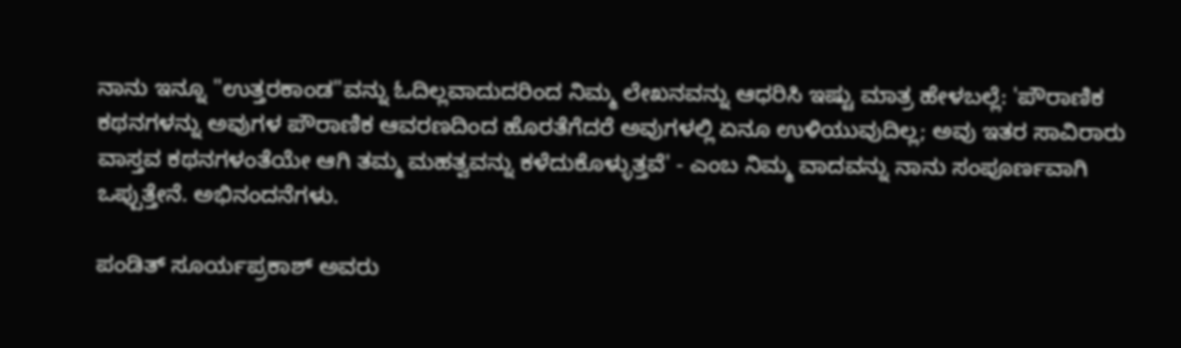ನಾನು ಇನ್ನೂ "ಉತ್ತರಕಾಂಡ"ವನ್ನು ಓದಿಲ್ಲವಾದುದರಿಂದ ನಿಮ್ಮ ಲೇಖನವನ್ನು ಆಧರಿಸಿ ಇಷ್ಟು ಮಾತ್ರ ಹೇಳಬಲ್ಲೆ: 'ಪೌರಾಣಿಕ ಕಥನಗಳನ್ನು ಅವುಗಳ ಪೌರಾಣಿಕ ಆವರಣದಿಂದ ಹೊರತೆಗೆದರೆ ಅವುಗಳಲ್ಲಿ ಏನೂ ಉಳಿಯುವುದಿಲ್ಲ; ಅವು ಇತರ ಸಾವಿರಾರು ವಾಸ್ತವ ಕಥನಗಳಂತೆಯೇ ಆಗಿ ತಮ್ಮ ಮಹತ್ವವನ್ನು ಕಳೆದುಕೊಳ್ಳುತ್ತವೆ' - ಎಂಬ ನಿಮ್ಮ ವಾದವನ್ನು ನಾನು ಸಂಪೂರ್ಣವಾಗಿ ಒಪ್ಪುತ್ತೇನೆ. ಅಭಿನಂದನೆಗಳು.

ಪಂಡಿತ್ ಸೂರ್ಯಪ್ರಕಾಶ್ ಅವರು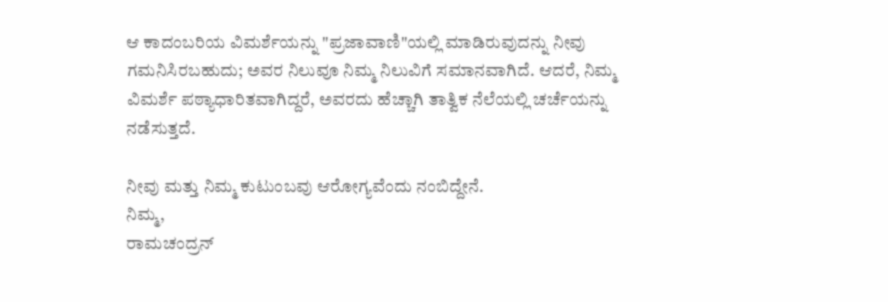ಆ ಕಾದಂಬರಿಯ ವಿಮರ್ಶೆಯನ್ನು "ಪ್ರಜಾವಾಣಿ"ಯಲ್ಲಿ ಮಾಡಿರುವುದನ್ನು ನೀವು ಗಮನಿಸಿರಬಹುದು; ಅವರ ನಿಲುವೂ ನಿಮ್ಮ ನಿಲುವಿಗೆ ಸಮಾನವಾಗಿದೆ. ಆದರೆ, ನಿಮ್ಮ ವಿಮರ್ಶೆ ಪಠ್ಯಾಧಾರಿತವಾಗಿದ್ದರೆ, ಅವರದು ಹೆಚ್ಚಾಗಿ ತಾತ್ವಿಕ ನೆಲೆಯಲ್ಲಿ ಚರ್ಚೆಯನ್ನು ನಡೆಸುತ್ತದೆ.

ನೀವು ಮತ್ತು ನಿಮ್ಮ ಕುಟುಂಬವು ಆರೋಗ್ಯವೆಂದು ನಂಬಿದ್ದೇನೆ.
ನಿಮ್ಮ,
ರಾಮಚಂದ್ರನ್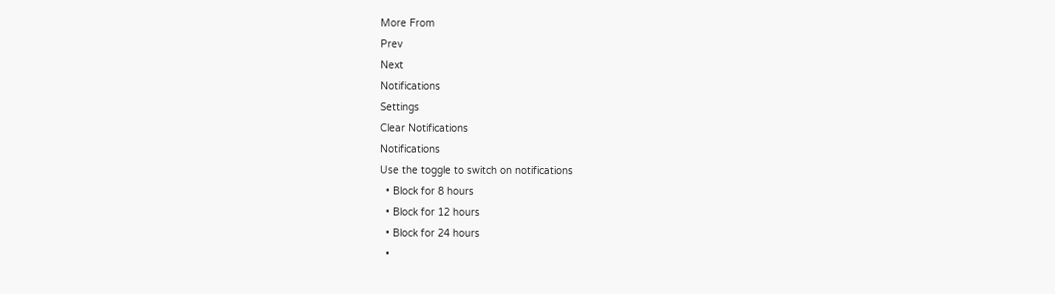More From
Prev
Next
Notifications
Settings
Clear Notifications
Notifications
Use the toggle to switch on notifications
  • Block for 8 hours
  • Block for 12 hours
  • Block for 24 hours
  •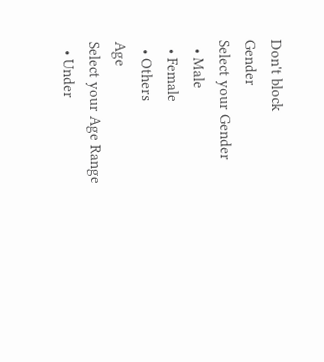Don't block
Gender
Select your Gender
  • Male
  • Female
  • Others
Age
Select your Age Range
  • Under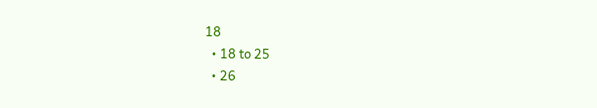18
  • 18 to 25
  • 26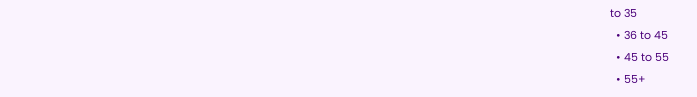to 35
  • 36 to 45
  • 45 to 55
  • 55+